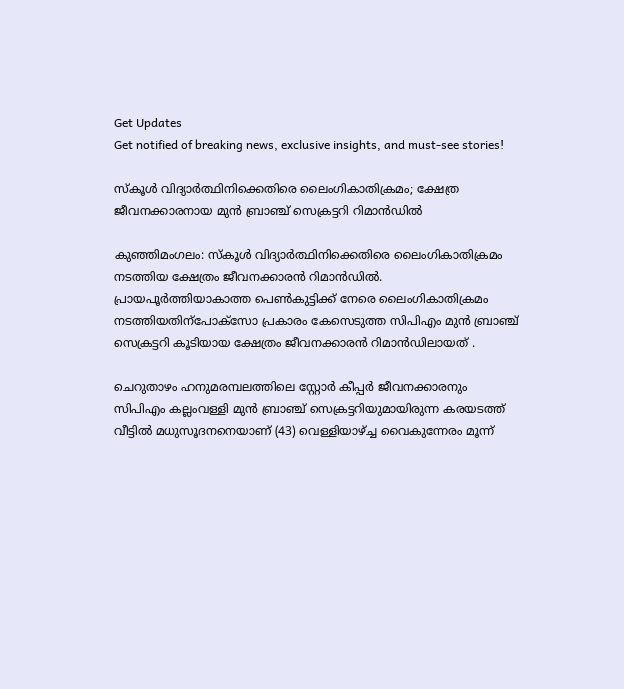Get Updates
Get notified of breaking news, exclusive insights, and must-see stories!

സ്കൂൾ വിദ്യാർത്ഥിനിക്കെതിരെ ലൈംഗികാതിക്രമം; ക്ഷേത്ര ജീവനക്കാരനായ മുൻ ബ്രാഞ്ച് സെക്രട്ടറി റിമാൻഡിൽ

കുഞ്ഞിമംഗലം: സ്കൂൾ വിദ്യാർത്ഥിനിക്കെതിരെ ലൈംഗികാതിക്രമം നടത്തിയ ക്ഷേത്രം ജീവനക്കാരൻ റിമാൻഡിൽ. പ്രായപൂർത്തിയാകാത്ത പെൺകുട്ടിക്ക് നേരെ ലൈംഗികാതിക്രമം നടത്തിയതിന്പോക്‌സോ പ്രകാരം കേസെടുത്ത സിപിഎം മുന്‍ ബ്രാഞ്ച് സെക്രട്ടറി കൂടിയായ ക്ഷേത്രം ജീവനക്കാരൻ റിമാൻഡിലായത് .

ചെറുതാഴം ഹനുമരമ്പലത്തിലെ സ്റ്റോർ കീപ്പർ ജീവനക്കാരനും സിപിഎം കല്ലംവള്ളി മുന്‍ ബ്രാഞ്ച് സെക്രട്ടറിയുമായിരുന്ന കരയടത്ത് വീട്ടില്‍ മധുസൂദനനെയാണ് (43) വെള്ളിയാഴ്ച്ച വൈകുന്നേരം മൂന്ന്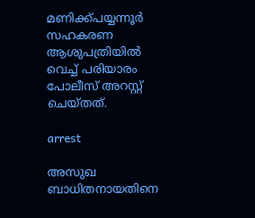മണിക്ക്പയ്യന്നൂര്‍ സഹകരണ ആശുപത്രിയില്‍ വെച്ച് പരിയാരം പോലീസ് അറസ്റ്റ് ചെയ്തത്.

arrest

അസുഖ ബാധിതനായതിനെ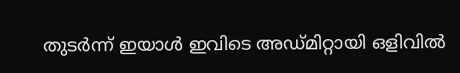തുടർന്ന് ഇയാൾ ഇവിടെ അഡ്മിറ്റായി ഒളിവില്‍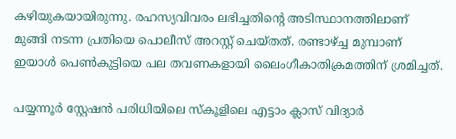കഴിയുകയായിരുന്നു. രഹസ്യവിവരം ലഭിച്ചതിന്റെ അടിസ്ഥാനത്തിലാണ് മുങ്ങി നടന്ന പ്രതിയെ പൊലീസ് അറസ്റ്റ് ചെയ്തത്. രണ്ടാഴ്ച്ച മുമ്പാണ് ഇയാള്‍ പെണ്‍കുട്ടിയെ പല തവണകളായി ലൈംഗീകാതിക്രമത്തിന് ശ്രമിച്ചത്.

പയ്യന്നൂര്‍ സ്റ്റേഷന്‍ പരിധിയിലെ സ്‌കൂളിലെ എട്ടാം ക്ലാസ് വിദ്യാർ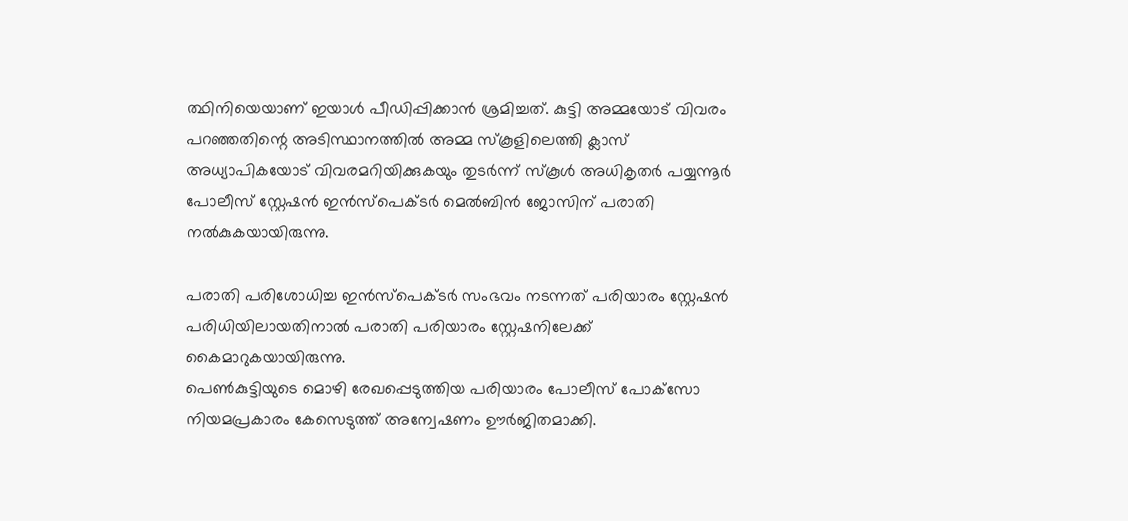ത്ഥിനിയെയാണ് ഇയാള്‍ പീഡിപ്പിക്കാന്‍ ശ്രമിച്ചത്. കുട്ടി അമ്മയോട് വിവരം പറഞ്ഞതിന്റെ അടിസ്ഥാനത്തില്‍ അമ്മ സ്‌കൂളിലെത്തി ക്ലാസ് അധ്യാപികയോട് വിവരമറിയിക്കുകയും തുടര്‍ന്ന് സ്‌കൂള്‍ അധികൃതര്‍ പയ്യന്നൂര്‍ പോലീസ് സ്റ്റേഷന്‍ ഇന്‍സ്‌പെക്ടര്‍ മെല്‍ബിന്‍ ജോസിന് പരാതി നല്‍കുകയായിരുന്നു.

പരാതി പരിശോധിച്ച ഇന്‍സ്‌പെക്ടര്‍ സംഭവം നടന്നത് പരിയാരം സ്റ്റേഷന്‍ പരിധിയിലായതിനാല്‍ പരാതി പരിയാരം സ്റ്റേഷനിലേക്ക് കൈമാറുകയായിരുന്നു.
പെണ്‍കുട്ടിയുടെ മൊഴി രേഖപ്പെടുത്തിയ പരിയാരം പോലീസ് പോക്‌സോ നിയമപ്രകാരം കേസെടുത്ത് അന്വേഷണം ഊര്‍ജിതമാക്കി.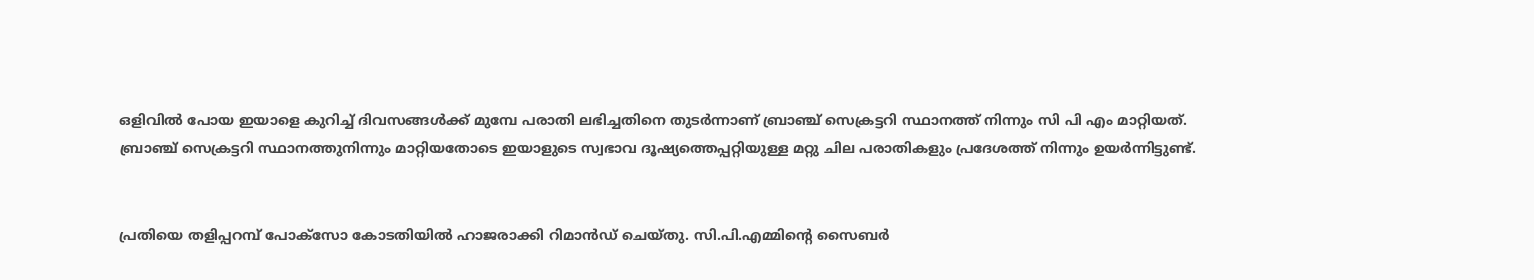ഒളിവില്‍ പോയ ഇയാളെ കുറിച്ച് ദിവസങ്ങള്‍ക്ക് മുമ്പേ പരാതി ലഭിച്ചതിനെ തുടര്‍ന്നാണ് ബ്രാഞ്ച് സെക്രട്ടറി സ്ഥാനത്ത് നിന്നും സി പി എം മാറ്റിയത്.
ബ്രാഞ്ച് സെക്രട്ടറി സ്ഥാനത്തുനിന്നും മാറ്റിയതോടെ ഇയാളുടെ സ്വഭാവ ദൂഷ്യത്തെപ്പറ്റിയുള്ള മറ്റു ചില പരാതികളും പ്രദേശത്ത് നിന്നും ഉയർന്നിട്ടുണ്ട്.


പ്രതിയെ തളിപ്പറമ്പ് പോക്സോ കോടതിയില്‍ ഹാജരാക്കി റിമാന്‍ഡ് ചെയ്തു. സി.പി.എമ്മിന്റെ സൈബർ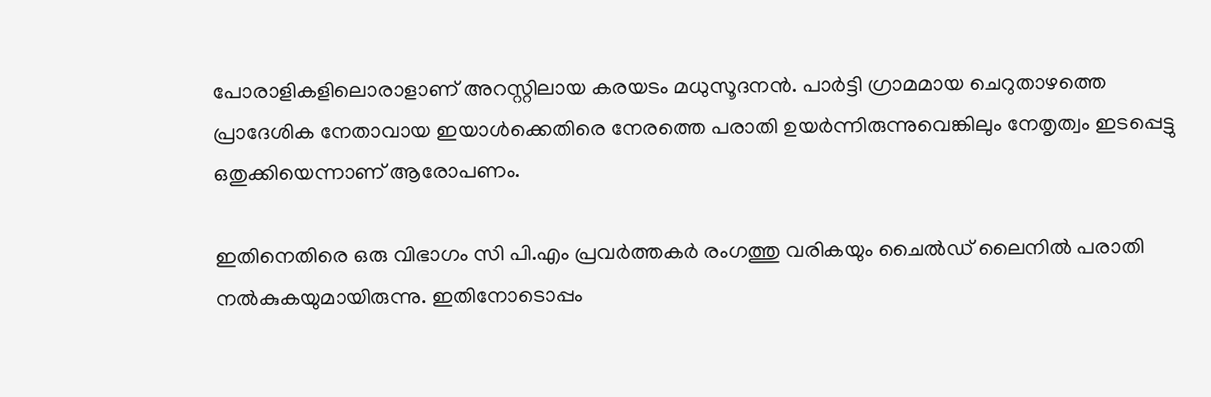പോരാളികളിലൊരാളാണ് അറസ്റ്റിലായ കരയടം മധുസൂദനൻ. പാർട്ടി ഗ്രാമമായ ചെറുതാഴത്തെ പ്രാദേശിക നേതാവായ ഇയാൾക്കെതിരെ നേരത്തെ പരാതി ഉയർന്നിരുന്നുവെങ്കിലും നേതൃത്വം ഇടപ്പെട്ടു ഒതുക്കിയെന്നാണ് ആരോപണം.

ഇതിനെതിരെ ഒരു വിഭാഗം സി പി.എം പ്രവർത്തകർ രംഗത്തു വരികയും ചൈൽഡ് ലൈനിൽ പരാതി നൽകുകയുമായിരുന്നു. ഇതിനോടൊപ്പം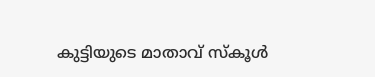കുട്ടിയുടെ മാതാവ് സ്കൂൾ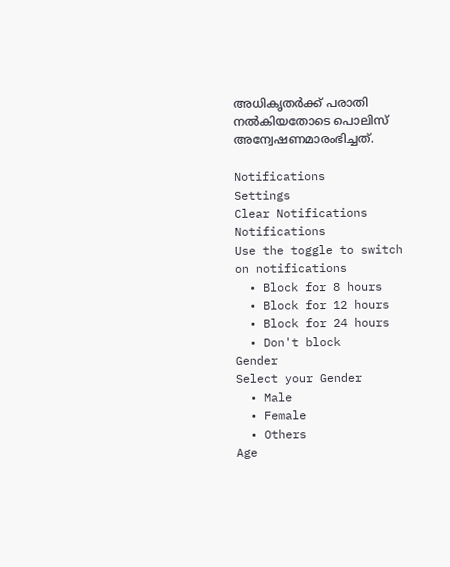അധികൃതർക്ക് പരാതി നൽകിയതോടെ പൊലിസ് അന്വേഷണമാരംഭിച്ചത്.

Notifications
Settings
Clear Notifications
Notifications
Use the toggle to switch on notifications
  • Block for 8 hours
  • Block for 12 hours
  • Block for 24 hours
  • Don't block
Gender
Select your Gender
  • Male
  • Female
  • Others
Age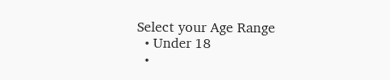Select your Age Range
  • Under 18
  •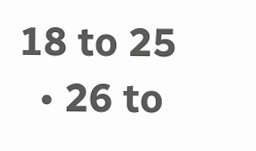18 to 25
  • 26 to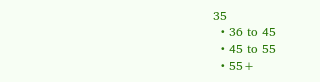35
  • 36 to 45
  • 45 to 55
  • 55+